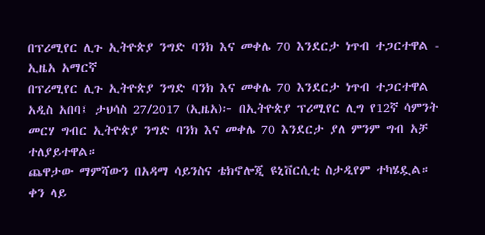በፕሪሚየር ሊጉ ኢትዮጵያ ንግድ ባንክ እና መቀሌ 70 እንደርታ ነጥብ ተጋርተዋል - ኢዜአ አማርኛ
በፕሪሚየር ሊጉ ኢትዮጵያ ንግድ ባንክ እና መቀሌ 70 እንደርታ ነጥብ ተጋርተዋል
አዲስ አበባ፤ ታህሳስ 27/2017 (ኢዜአ)፦ በኢትዮጵያ ፕሪሚየር ሊግ የ12ኛ ሳምንት መርሃ ግብር ኢትዮጵያ ንግድ ባንክ እና መቀሌ 70 እንደርታ ያለ ምንም ግብ አቻ ተለያይተዋል።
ጨዋታው ማምሻውን በአዳማ ሳይንስና ቴክኖሎጂ ዩኒቨርሲቲ ስታዲየም ተካሄዷል።
ቀን ላይ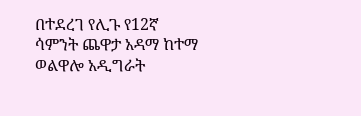በተደረገ የሊጉ የ12ኛ ሳምንት ጨዋታ አዳማ ከተማ ወልዋሎ አዲግራት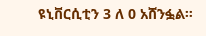ዩኒቨርሲቲን 3 ለ 0 አሸንፏል።